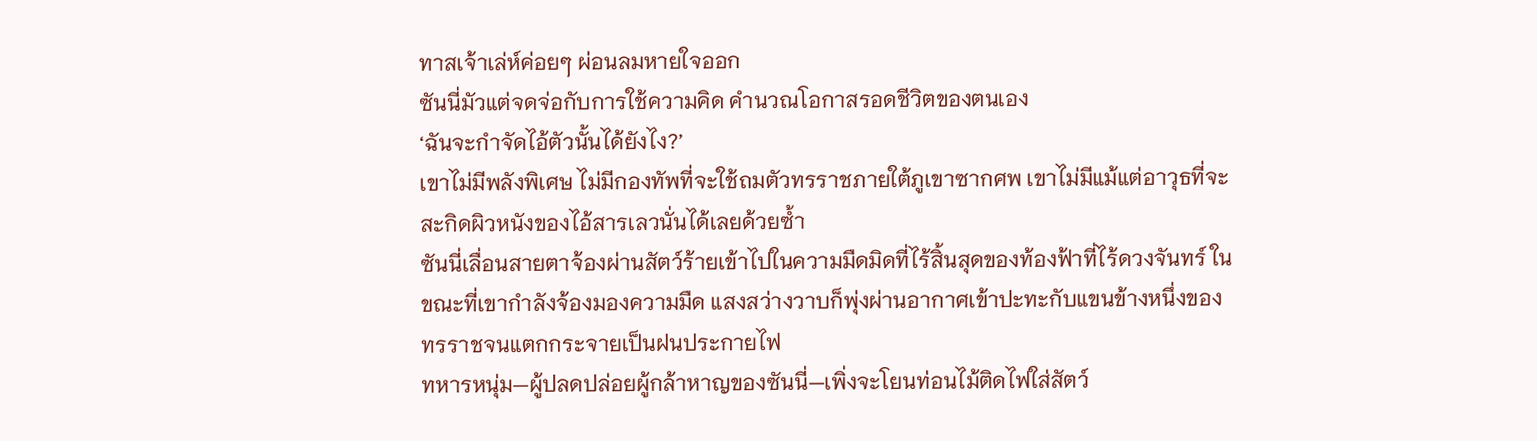ทาสเจ้าเล่ห์ค่อยๆ ผ่อนลมหายใจออก
ซันนี่มัวแต่จดจ่อกับการใช้ความคิด คำนวณโอกาสรอดชีวิตของตนเอง
‘ฉันจะกำจัดไอ้ตัวนั้นได้ยังไง?’
เขาไม่มีพลังพิเศษ ไม่มีกองทัพที่จะใช้ถมตัวทรราชภายใต้ภูเขาซากศพ เขาไม่มีแม้แต่อาวุธที่จะสะกิดผิวหนังของไอ้สารเลวนั่นได้เลยด้วยซ้ำ
ซันนี่เลื่อนสายตาจ้องผ่านสัตว์ร้ายเข้าไปในความมืดมิดที่ไร้สิ้นสุดของท้องฟ้าที่ไร้ดวงจันทร์ ในขณะที่เขากำลังจ้องมองความมืด แสงสว่างวาบก็พุ่งผ่านอากาศเข้าปะทะกับแขนข้างหนึ่งของทรราชจนแตกกระจายเป็นฝนประกายไฟ
ทหารหนุ่ม—ผู้ปลดปล่อยผู้กล้าหาญของซันนี่—เพิ่งจะโยนท่อนไม้ติดไฟใส่สัตว์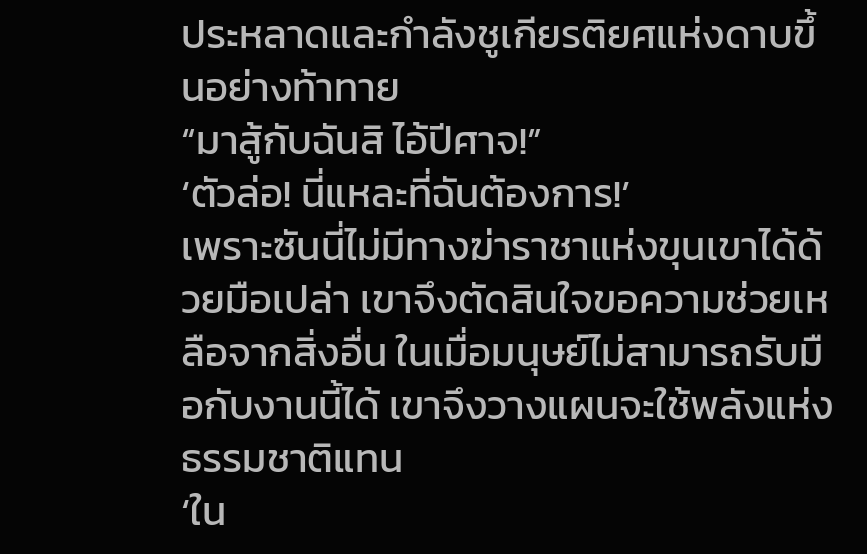ประหลาดและกำลังชูเกียรติยศแห่งดาบขึ้นอย่างท้าทาย
“มาสู้กับฉันสิ ไอ้ปีศาจ!”
‘ตัวล่อ! นี่แหละที่ฉันต้องการ!’
เพราะซันนี่ไม่มีทางฆ่าราชาแห่งขุนเขาได้ด้วยมือเปล่า เขาจึงตัดสินใจขอความช่วยเหลือจากสิ่งอื่น ในเมื่อมนุษย์ไม่สามารถรับมือกับงานนี้ได้ เขาจึงวางแผนจะใช้พลังแห่งธรรมชาติแทน
‘ใน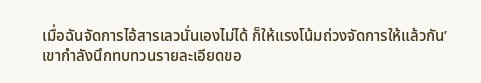เมื่อฉันจัดการไอ้สารเลวนั่นเองไม่ได้ ก็ให้แรงโน้มถ่วงจัดการให้แล้วกัน’
เขากำลังนึกทบทวนรายละเอียดขอ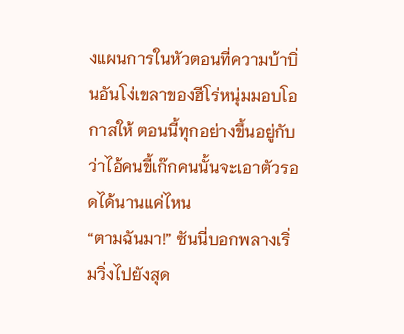งแผนการในหัวตอนที่ความบ้าบิ่นอันโง่เขลาของฮีโร่หนุ่มมอบโอกาสให้ ตอนนี้ทุกอย่างขึ้นอยู่กับว่าไอ้คนขี้เก๊กคนนั้นจะเอาตัวรอดได้นานแค่ไหน
“ตามฉันมา!” ซันนี่บอกพลางเริ่มวิ่งไปยังสุด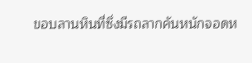ขอบลานหินที่ซึ่งมีรถลากคันหนักจอดห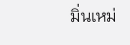มิ่นเหม่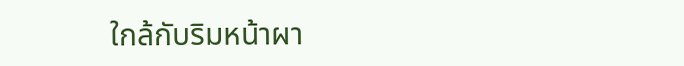ใกล้กับริมหน้าผา